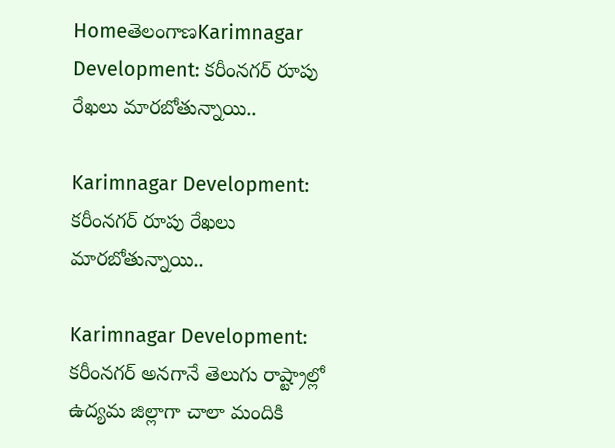HomeతెలంగాణKarimnagar Development: కరీంనగర్ రూపు రేఖలు మారబోతున్నాయి..

Karimnagar Development: కరీంనగర్ రూపు రేఖలు మారబోతున్నాయి..

Karimnagar Development: కరీంనగర్‌ అనగానే తెలుగు రాష్ట్రాల్లో ఉద్యమ జిల్లాగా చాలా మందికి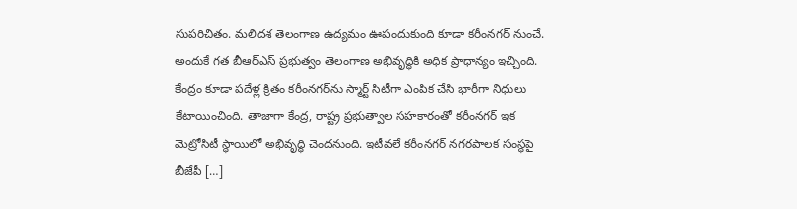సుపరిచితం. మలిదశ తెలంగాణ ఉద్యమం ఊపందుకుంది కూడా కరీంనగర్‌ నుంచే. అందుకే గత బీఆర్‌ఎస్‌ ప్రభుత్వం తెలంగాణ అభివృద్ధికి అధిక ప్రాధాన్యం ఇచ్చింది. కేంద్రం కూడా పదేళ్ల క్రితం కరీంనగర్‌ను స్మార్ట్‌ సిటీగా ఎంపిక చేసి భారీగా నిధులు కేటాయించింది. తాజాగా కేంద్ర, రాష్ట్ర ప్రభుత్వాల సహకారంతో కరీంనగర్‌ ఇక మెట్రోసిటీ స్థాయిలో అభివృద్ధి చెందనుంది. ఇటీవలే కరీంనగర్‌ నగరపాలక సంస్థపై బీజేపీ […]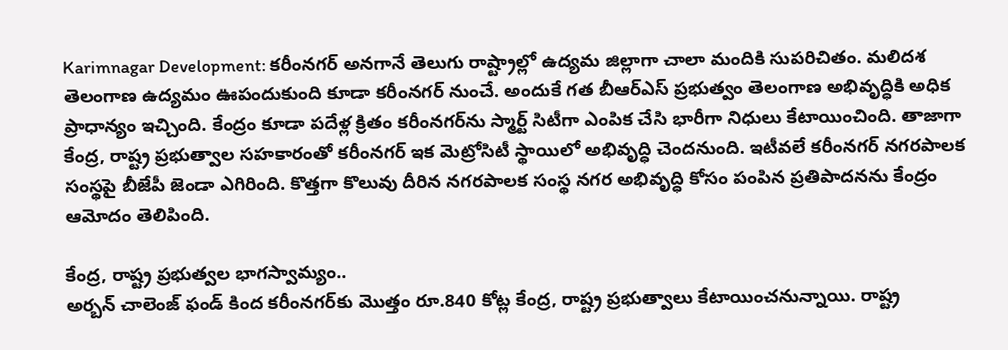Karimnagar Development: కరీంనగర్‌ అనగానే తెలుగు రాష్ట్రాల్లో ఉద్యమ జిల్లాగా చాలా మందికి సుపరిచితం. మలిదశ తెలంగాణ ఉద్యమం ఊపందుకుంది కూడా కరీంనగర్‌ నుంచే. అందుకే గత బీఆర్‌ఎస్‌ ప్రభుత్వం తెలంగాణ అభివృద్ధికి అధిక ప్రాధాన్యం ఇచ్చింది. కేంద్రం కూడా పదేళ్ల క్రితం కరీంనగర్‌ను స్మార్ట్‌ సిటీగా ఎంపిక చేసి భారీగా నిధులు కేటాయించింది. తాజాగా కేంద్ర, రాష్ట్ర ప్రభుత్వాల సహకారంతో కరీంనగర్‌ ఇక మెట్రోసిటీ స్థాయిలో అభివృద్ధి చెందనుంది. ఇటీవలే కరీంనగర్‌ నగరపాలక సంస్థపై బీజేపీ జెండా ఎగిరింది. కొత్తగా కొలువు దీరిన నగరపాలక సంస్థ నగర అభివృద్ధి కోసం పంపిన ప్రతిపాదనను కేంద్రం ఆమోదం తెలిపింది.

కేంద్ర, రాష్ట్ర ప్రభుత్వల భాగస్వామ్యం..
అర్బన్‌ చాలెంజ్‌ ఫండ్‌ కింద కరీంనగర్‌కు మొత్తం రూ.840 కోట్ల కేంద్ర, రాష్ట్ర ప్రభుత్వాలు కేటాయించనున్నాయి. రాష్ట్ర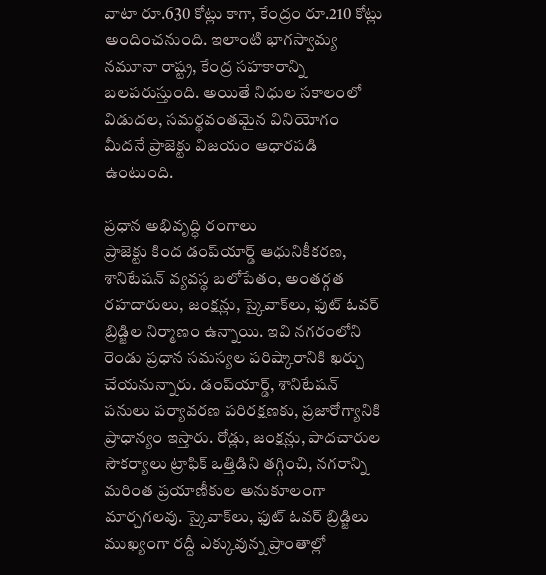వాటా రూ.630 కోట్లు కాగా, కేంద్రం రూ.210 కోట్లు అందించనుంది. ఇలాంటి భాగస్వామ్య నమూనా రాష్ట్ర, కేంద్ర సహకారాన్ని బలపరుస్తుంది. అయితే నిధుల సకాలంలో విడుదల, సమర్థవంతమైన వినియోగం మీదనే ప్రాజెక్టు విజయం ఆధారపడి ఉంటుంది.

ప్రధాన అభివృద్ధి రంగాలు
ప్రాజెక్టు కింద డంప్‌యార్డ్‌ ఆధునికీకరణ, శానిటేషన్‌ వ్యవస్థ బలోపేతం, అంతర్గత రహదారులు, జంక్షన్లు, స్కైవాక్‌లు, ఫుట్‌ ఓవర్‌ బ్రిడ్జిల నిర్మాణం ఉన్నాయి. ఇవి నగరంలోని రెండు ప్రధాన సమస్యల పరిష్కారానికి ఖర్చు చేయనున్నారు. డంప్‌యార్డ్, శానిటేషన్‌ పనులు పర్యావరణ పరిరక్షణకు, ప్రజారోగ్యానికి ప్రాధాన్యం ఇస్తారు. రోడ్లు, జంక్షన్లు, పాదచారుల సౌకర్యాలు ట్రాఫిక్‌ ఒత్తిడిని తగ్గించి, నగరాన్ని మరింత ప్రయాణీకుల అనుకూలంగా మార్చగలవు. స్కైవాక్‌లు, ఫుట్‌ ఓవర్‌ బ్రిడ్జిలు ముఖ్యంగా రద్దీ ఎక్కువున్న ప్రాంతాల్లో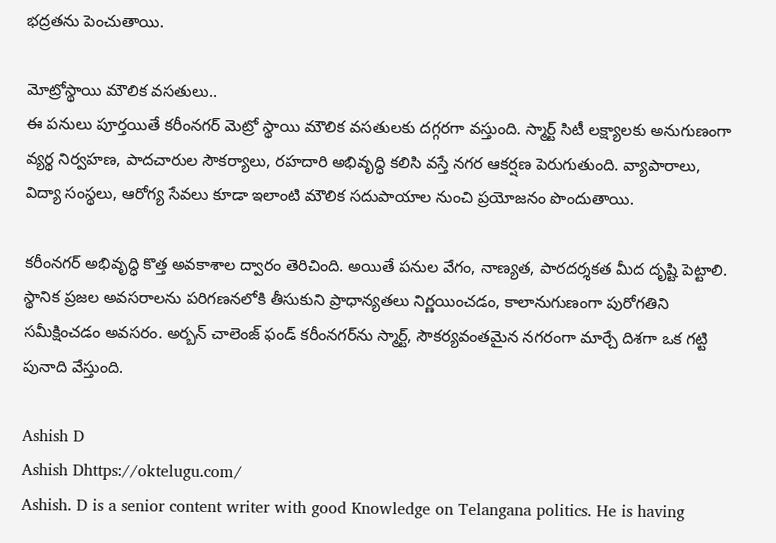భద్రతను పెంచుతాయి.

మోట్రోస్థాయి మౌలిక వసతులు..
ఈ పనులు పూర్తయితే కరీంనగర్‌ మెట్రో స్థాయి మౌలిక వసతులకు దగ్గరగా వస్తుంది. స్మార్ట్‌ సిటీ లక్ష్యాలకు అనుగుణంగా వ్యర్థ నిర్వహణ, పాదచారుల సౌకర్యాలు, రహదారి అభివృద్ధి కలిసి వస్తే నగర ఆకర్షణ పెరుగుతుంది. వ్యాపారాలు, విద్యా సంస్థలు, ఆరోగ్య సేవలు కూడా ఇలాంటి మౌలిక సదుపాయాల నుంచి ప్రయోజనం పొందుతాయి.

కరీంనగర్‌ అభివృద్ధి కొత్త అవకాశాల ద్వారం తెరిచింది. అయితే పనుల వేగం, నాణ్యత, పారదర్శకత మీద దృష్టి పెట్టాలి. స్థానిక ప్రజల అవసరాలను పరిగణనలోకి తీసుకుని ప్రాధాన్యతలు నిర్ణయించడం, కాలానుగుణంగా పురోగతిని సమీక్షించడం అవసరం. అర్బన్‌ చాలెంజ్‌ ఫండ్‌ కరీంనగర్‌ను స్మార్ట్, సౌకర్యవంతమైన నగరంగా మార్చే దిశగా ఒక గట్టి పునాది వేస్తుంది.

Ashish D
Ashish Dhttps://oktelugu.com/
Ashish. D is a senior content writer with good Knowledge on Telangana politics. He is having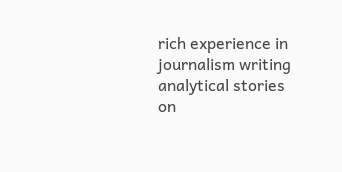rich experience in journalism writing analytical stories on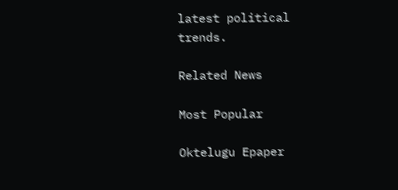latest political trends.

Related News

Most Popular

Oktelugu Epaper